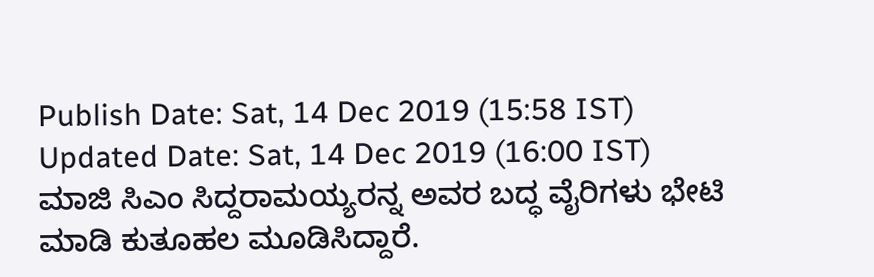Publish Date: Sat, 14 Dec 2019 (15:58 IST)
Updated Date: Sat, 14 Dec 2019 (16:00 IST)
ಮಾಜಿ ಸಿಎಂ ಸಿದ್ದರಾಮಯ್ಯರನ್ನ ಅವರ ಬದ್ಧ ವೈರಿಗಳು ಭೇಟಿ ಮಾಡಿ ಕುತೂಹಲ ಮೂಡಿಸಿದ್ದಾರೆ.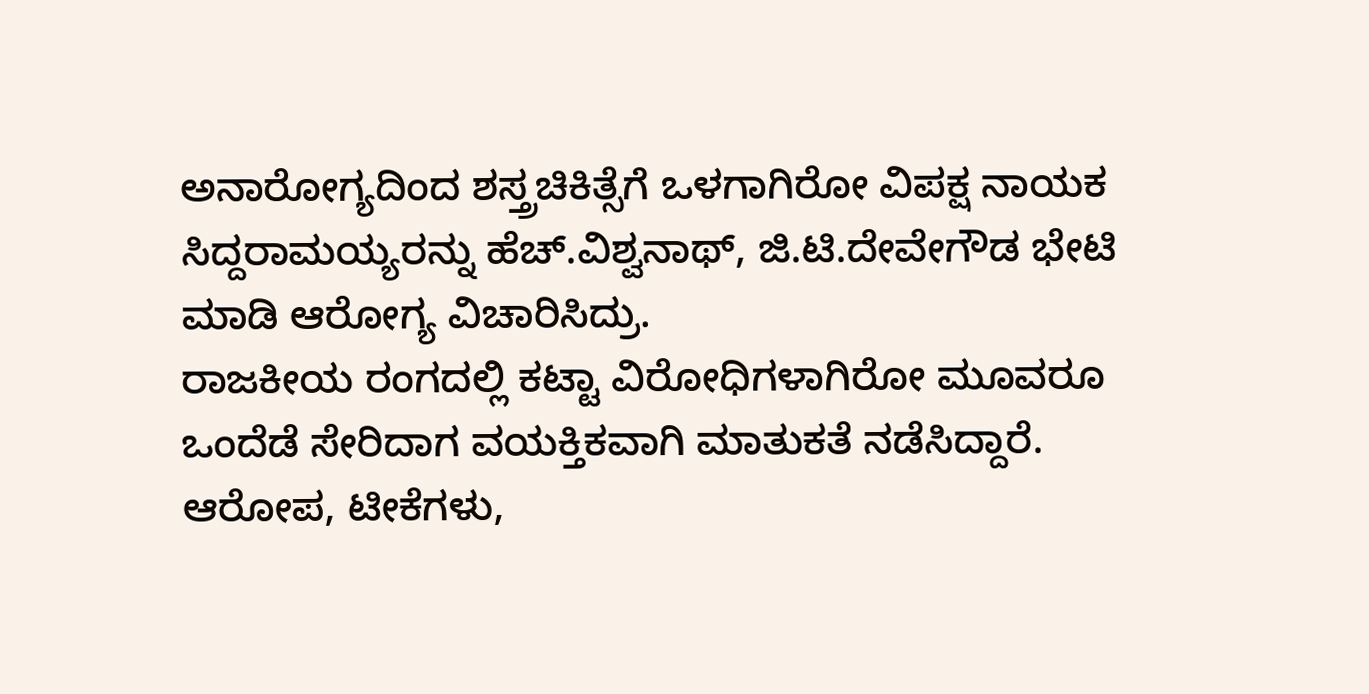ಅನಾರೋಗ್ಯದಿಂದ ಶಸ್ತ್ರಚಿಕಿತ್ಸೆಗೆ ಒಳಗಾಗಿರೋ ವಿಪಕ್ಷ ನಾಯಕ ಸಿದ್ದರಾಮಯ್ಯರನ್ನು ಹೆಚ್.ವಿಶ್ವನಾಥ್, ಜಿ.ಟಿ.ದೇವೇಗೌಡ ಭೇಟಿ ಮಾಡಿ ಆರೋಗ್ಯ ವಿಚಾರಿಸಿದ್ರು.
ರಾಜಕೀಯ ರಂಗದಲ್ಲಿ ಕಟ್ಟಾ ವಿರೋಧಿಗಳಾಗಿರೋ ಮೂವರೂ ಒಂದೆಡೆ ಸೇರಿದಾಗ ವಯಕ್ತಿಕವಾಗಿ ಮಾತುಕತೆ ನಡೆಸಿದ್ದಾರೆ.
ಆರೋಪ, ಟೀಕೆಗಳು,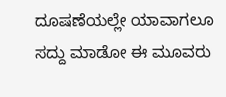ದೂಷಣೆಯಲ್ಲೇ ಯಾವಾಗಲೂ ಸದ್ದು ಮಾಡೋ ಈ ಮೂವರು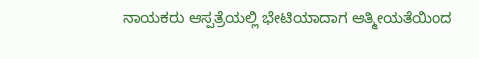ನಾಯಕರು ಆಸ್ಪತ್ರೆಯಲ್ಲಿ ಭೇಟಿಯಾದಾಗ ಆತ್ಮೀಯತೆಯಿಂದ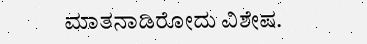ಮಾತನಾಡಿರೋದು ವಿಶೇಷ.